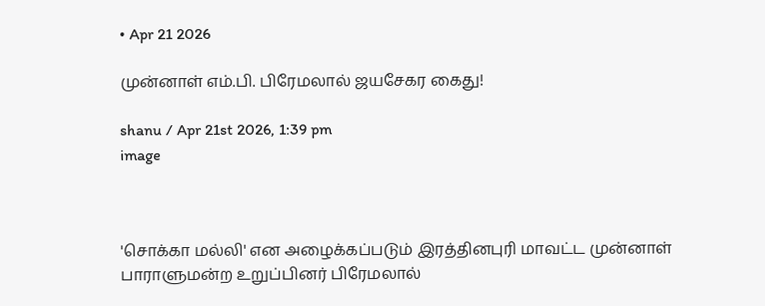• Apr 21 2026

முன்னாள் எம்.பி. பிரேமலால் ஜயசேகர கைது!

shanu / Apr 21st 2026, 1:39 pm
image



'சொக்கா மல்லி' என அழைக்கப்படும் இரத்தினபுரி மாவட்ட முன்னாள் பாராளுமன்ற உறுப்பினர் பிரேமலால்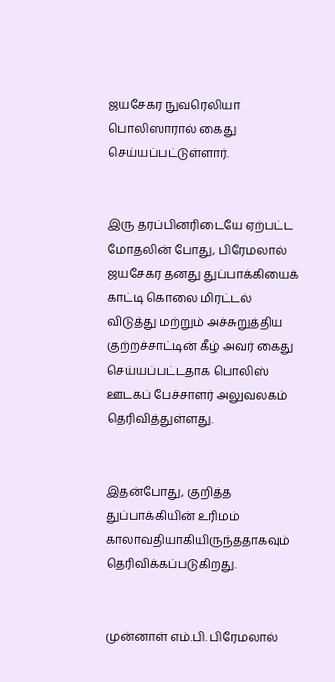ஜயசேகர நுவரெலியா பொலிஸாரால் கைது செய்யப்பட்டுள்ளார்.


இரு தரப்பினரிடையே ஏற்பட்ட மோதலின் போது, பிரேமலால் ஜயசேகர தனது துப்பாக்கியைக் காட்டி கொலை மிரட்டல் விடுத்து மற்றும் அச்சுறுத்திய குற்றச்சாட்டின் கீழ் அவர் கைது செய்யப்பட்டதாக பொலிஸ் ஊடகப் பேச்சாளர் அலுவலகம் தெரிவித்துள்ளது.


இதன்போது, குறித்த துப்பாக்கியின் உரிமம் காலாவதியாகியிருந்ததாகவும் தெரிவிக்கப்படுகிறது.


முன்னாள் எம்.பி. பிரேமலால்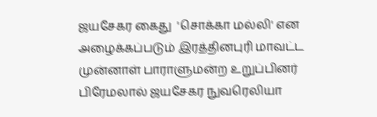ஜயசேகர கைது  'சொக்கா மல்லி' என அழைக்கப்படும் இரத்தினபுரி மாவட்ட முன்னாள் பாராளுமன்ற உறுப்பினர் பிரேமலால் ஜயசேகர நுவரெலியா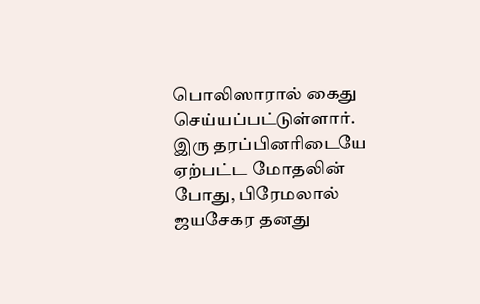பொலிஸாரால் கைது செய்யப்பட்டுள்ளார். இரு தரப்பினரிடையே ஏற்பட்ட மோதலின் போது, பிரேமலால் ஜயசேகர தனது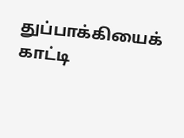துப்பாக்கியைக் காட்டி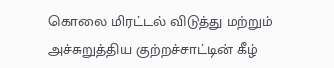கொலை மிரட்டல் விடுத்து மற்றும் அச்சுறுத்திய குற்றச்சாட்டின் கீழ்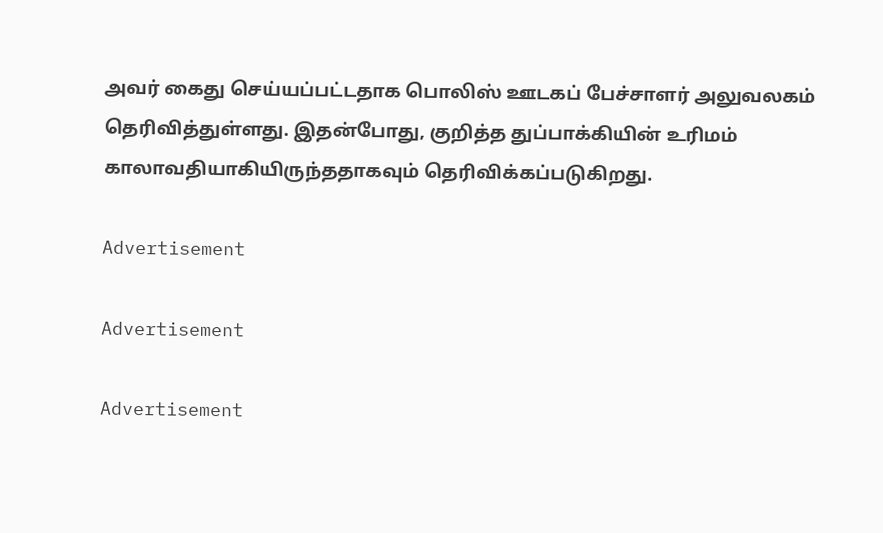அவர் கைது செய்யப்பட்டதாக பொலிஸ் ஊடகப் பேச்சாளர் அலுவலகம் தெரிவித்துள்ளது. இதன்போது, குறித்த துப்பாக்கியின் உரிமம் காலாவதியாகியிருந்ததாகவும் தெரிவிக்கப்படுகிறது.

Advertisement

Advertisement

Advertisement